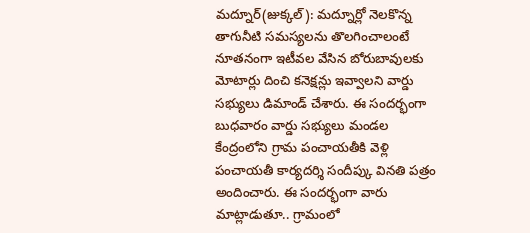మద్నూర్(జుక్కల్): మద్నూర్లో నెలకొన్న తాగునీటి సమస్యలను తొలగించాలంటే నూతనంగా ఇటీవల వేసిన బోరుబావులకు మోటార్లు దించి కనెక్షన్లు ఇవ్వాలని వార్డు సభ్యులు డిమాండ్ చేశారు. ఈ సందర్భంగా బుధవారం వార్డు సభ్యులు మండల కేంద్రంలోని గ్రామ పంచాయతీకి వెళ్లి పంచాయతీ కార్యదర్శి సందీప్కు వినతి పత్రం అందించారు. ఈ సందర్భంగా వారు మాట్లాడుతూ.. గ్రామంలో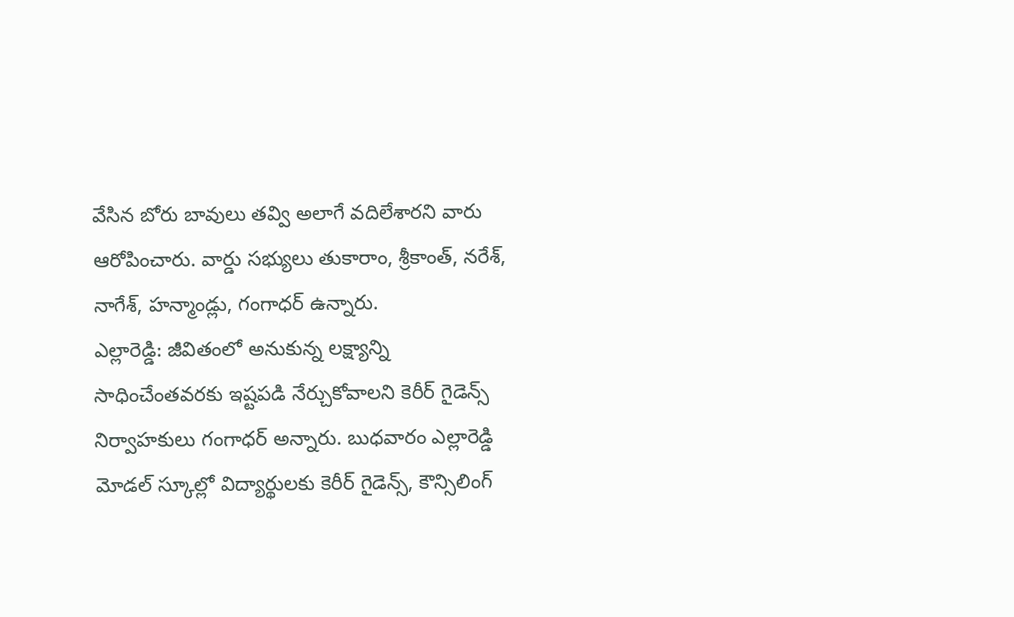వేసిన బోరు బావులు తవ్వి అలాగే వదిలేశారని వారు ఆరోపించారు. వార్డు సభ్యులు తుకారాం, శ్రీకాంత్, నరేశ్, నాగేశ్, హన్మాండ్లు, గంగాధర్ ఉన్నారు.
ఎల్లారెడ్డి: జీవితంలో అనుకున్న లక్ష్యాన్ని సాధించేంతవరకు ఇష్టపడి నేర్చుకోవాలని కెరీర్ గైడెన్స్ నిర్వాహకులు గంగాధర్ అన్నారు. బుధవారం ఎల్లారెడ్డి మోడల్ స్కూల్లో విద్యార్థులకు కెరీర్ గైడెన్స్, కౌన్సిలింగ్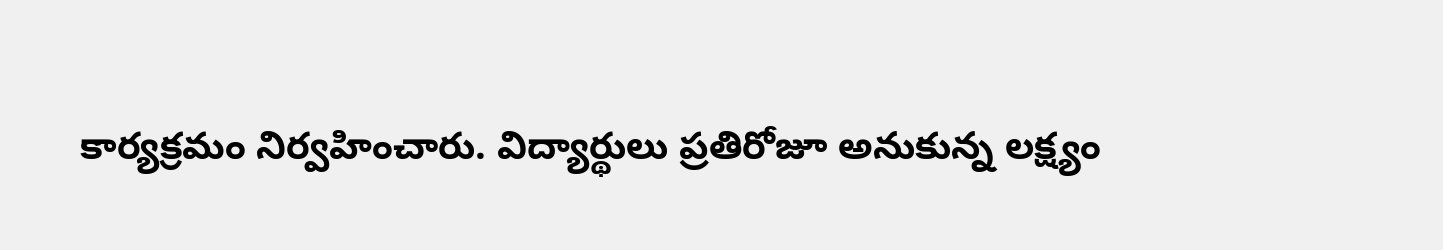కార్యక్రమం నిర్వహించారు. విద్యార్థులు ప్రతిరోజూ అనుకున్న లక్ష్యం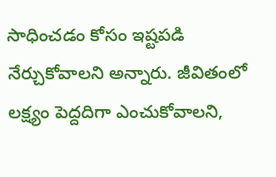సాధించడం కోసం ఇష్టపడి నేర్చుకోవాలని అన్నారు. జీవితంలో లక్ష్యం పెద్దదిగా ఎంచుకోవాలని,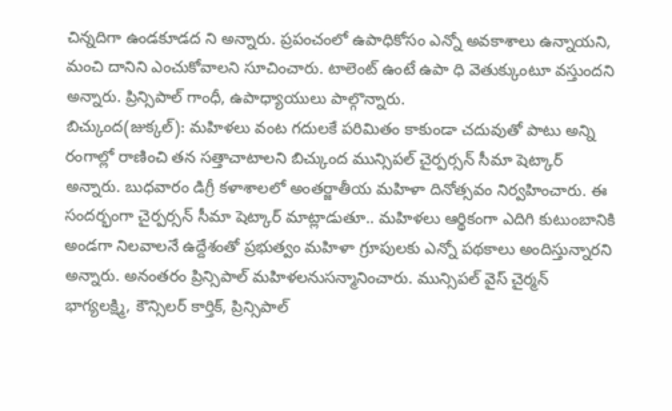చిన్నదిగా ఉండకూడద ని అన్నారు. ప్రపంచంలో ఉపాధికోసం ఎన్నో అవకాశాలు ఉన్నాయని, మంచి దానిని ఎంచుకోవాలని సూచించారు. టాలెంట్ ఉంటే ఉపా ధి వెతుక్కుంటూ వస్తుందని అన్నారు. ప్రిన్సిపాల్ గాంధీ, ఉపాధ్యాయులు పాల్గొన్నారు.
బిచ్కుంద(జుక్కల్): మహిళలు వంట గదులకే పరిమితం కాకుండా చదువుతో పాటు అన్ని రంగాల్లో రాణించి తన సత్తాచాటాలని బిచ్కుంద మున్సిపల్ చైర్పర్సన్ సీమా షెట్కార్ అన్నారు. బుధవారం డిగ్రీ కళాశాలలో అంతర్జాతీయ మహిళా దినోత్సవం నిర్వహించారు. ఈ సందర్భంగా చైర్పర్సన్ సీమా షెట్కార్ మాట్లాడుతూ.. మహిళలు ఆర్థికంగా ఎదిగి కుటుంబానికి అండగా నిలవాలనే ఉద్దేశంతో ప్రభుత్వం మహిళా గ్రూపులకు ఎన్నో పథకాలు అందిస్తున్నారని అన్నారు. అనంతరం ప్రిన్సిపాల్ మహిళలనుసన్మానించారు. మున్సిపల్ వైస్ చైర్మన్ భాగ్యలక్ష్మి, కౌన్సిలర్ కార్తిక్, ప్రిన్సిపాల్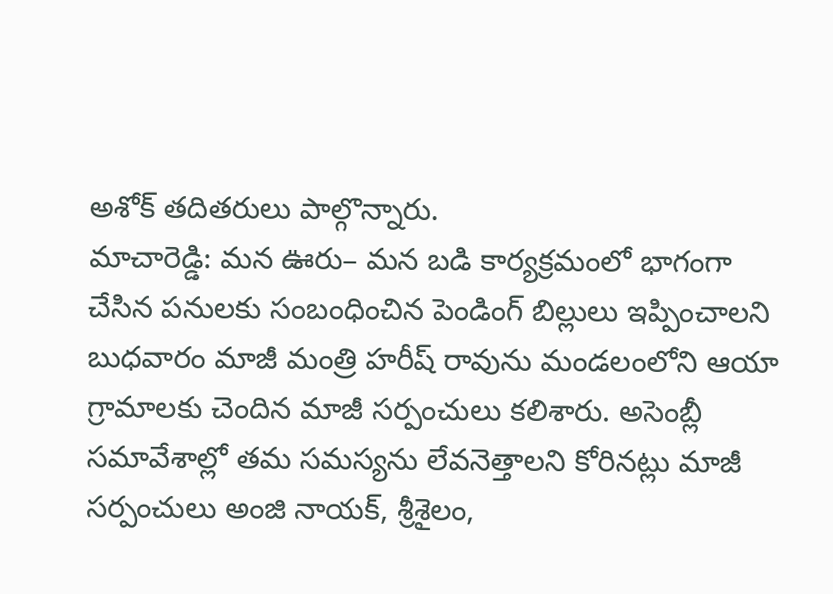అశోక్ తదితరులు పాల్గొన్నారు.
మాచారెడ్డి: మన ఊరు– మన బడి కార్యక్రమంలో భాగంగా చేసిన పనులకు సంబంధించిన పెండింగ్ బిల్లులు ఇప్పించాలని బుధవారం మాజీ మంత్రి హరీష్ రావును మండలంలోని ఆయా గ్రామాలకు చెందిన మాజీ సర్పంచులు కలిశారు. అసెంబ్లీ సమావేశాల్లో తమ సమస్యను లేవనెత్తాలని కోరినట్లు మాజీ సర్పంచులు అంజి నాయక్, శ్రీశైలం,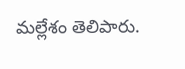మల్లేశం తెలిపారు.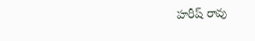హరీష్ రావు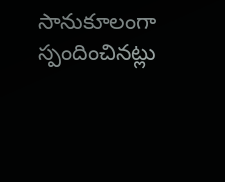సానుకూలంగా స్పందించినట్లు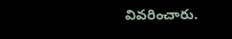వివరించారు.